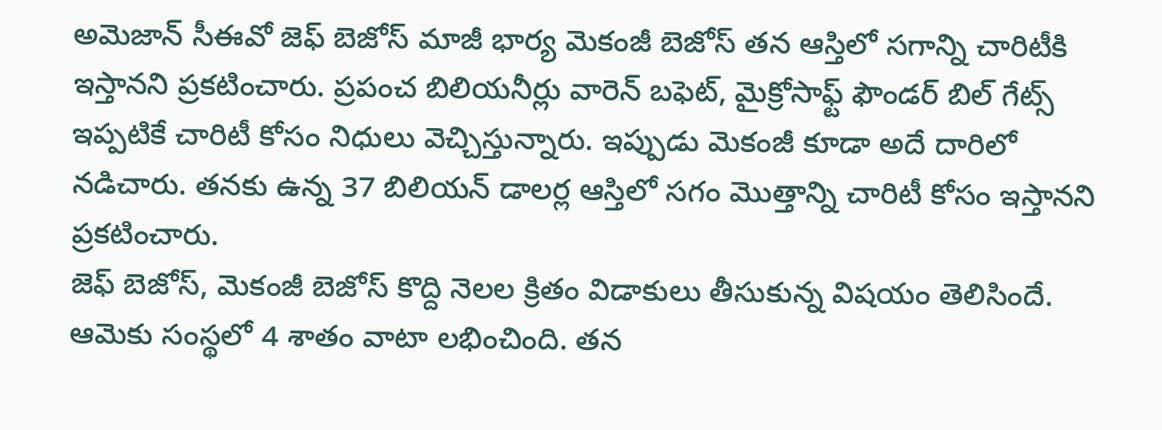అమెజాన్ సీఈవో జెఫ్ బెజోస్ మాజీ భార్య మెకంజీ బెజోస్ తన ఆస్తిలో సగాన్ని చారిటీకి ఇస్తానని ప్రకటించారు. ప్రపంచ బిలియనీర్లు వారెన్ బఫెట్, మైక్రోసాఫ్ట్ ఫౌండర్ బిల్ గేట్స్ ఇప్పటికే చారిటీ కోసం నిధులు వెచ్చిస్తున్నారు. ఇప్పుడు మెకంజీ కూడా అదే దారిలో నడిచారు. తనకు ఉన్న 37 బిలియన్ డాలర్ల ఆస్తిలో సగం మొత్తాన్ని చారిటీ కోసం ఇస్తానని ప్రకటించారు.
జెఫ్ బెజోస్, మెకంజీ బెజోస్ కొద్ది నెలల క్రితం విడాకులు తీసుకున్న విషయం తెలిసిందే. ఆమెకు సంస్థలో 4 శాతం వాటా లభించింది. తన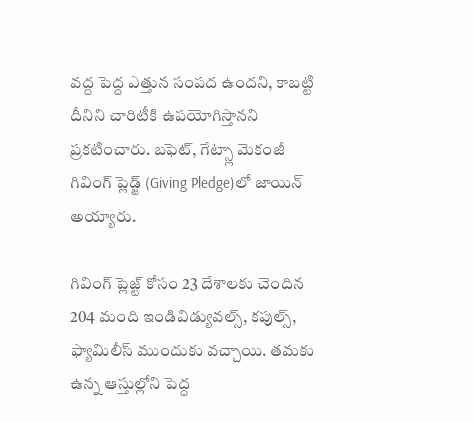వద్ద పెద్ద ఎత్తున సంపద ఉందని, కాబట్టి దీనిని చారిటీకి ఉపయోగిస్తానని ప్రకటించారు. బఫెట్, గేట్స్లా మెకంజీ గివింగ్ ప్లెడ్జ్ (Giving Pledge)లో జాయిన్ అయ్యారు.

గివింగ్ ప్లెజ్ట్ కోసం 23 దేశాలకు చెందిన 204 మంది ఇండివిడ్యువల్స్, కపుల్స్, ఫ్యామిలీస్ ముందుకు వచ్చాయి. తమకు ఉన్న ఆస్తుల్లోని పెద్ద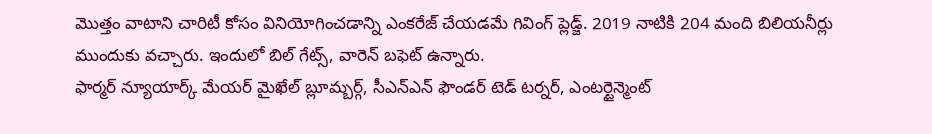మొత్తం వాటాని చారిటీ కోసం వినియోగించడాన్ని ఎంకరేజ్ చేయడమే గివింగ్ ప్లెడ్జ్. 2019 నాటికి 204 మంది బిలియనీర్లు ముందుకు వచ్చారు. ఇందులో బిల్ గేట్స్, వారెన్ బఫెట్ ఉన్నారు.
ఫార్మర్ న్యూయార్క్ మేయర్ మైఖేల్ బ్లూమ్బర్గ్, సీఎన్ఎన్ ఫౌండర్ టెడ్ టర్నర్, ఎంటర్టైన్మెంట్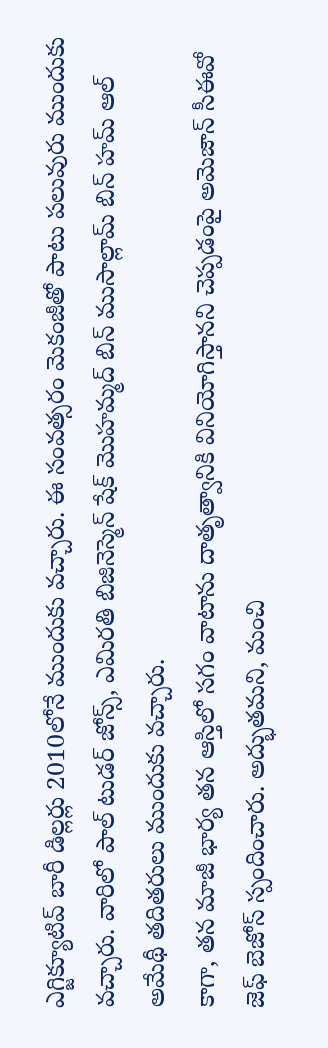ఎగ్జిక్యూటివ్ బారీ డిల్లర్లు 2010లోనే ముందుకు వచ్చారు. ఈ సంవత్సరం మెకంజీతో పాటు పలువురు ముందుకు వచ్చారు. వారిలో పాల్ టుడర్ జోన్స్, ఎమిరతి బిజినెస్మెన్ షేక్ మొహమ్మద్ బిన్ ముసాల్లామ్ బిన్ హమ్ ఆల్ అమేథీ తదితరులు ముందుకు వచ్చారు.
కాగా, తన మాజీ భార్య తన ఆస్తిలో సగం వాటాను దాతృత్వానికి వినియోగిస్తానని చెప్పడంపై అమెజాన్ సీఈవో జెఫ్ బెజోస్ స్పందించారు. అద్భుతమని, మంచి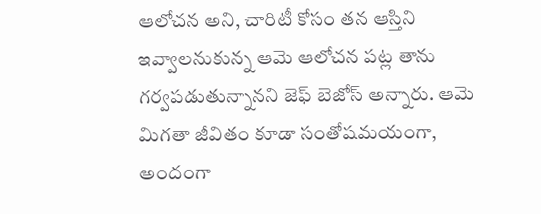ఆలోచన అని, చారిటీ కోసం తన ఆస్తిని ఇవ్వాలనుకున్న ఆమె ఆలోచన పట్ల తాను గర్వపడుతున్నానని జెఫ్ బెజోస్ అన్నారు. ఆమె మిగతా జీవితం కూడా సంతోషమయంగా, అందంగా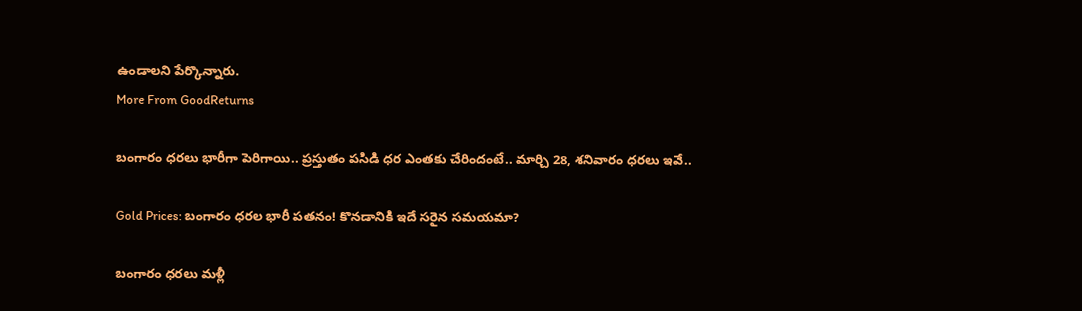ఉండాలని పేర్కొన్నారు.
More From GoodReturns

బంగారం ధరలు భారీగా పెరిగాయి.. ప్రస్తుతం పసిడి ధర ఎంతకు చేరిందంటే.. మార్చి 28, శనివారం ధరలు ఇవే..

Gold Prices: బంగారం ధరల భారీ పతనం! కొనడానికి ఇదే సరైన సమయమా?

బంగారం ధరలు మళ్లీ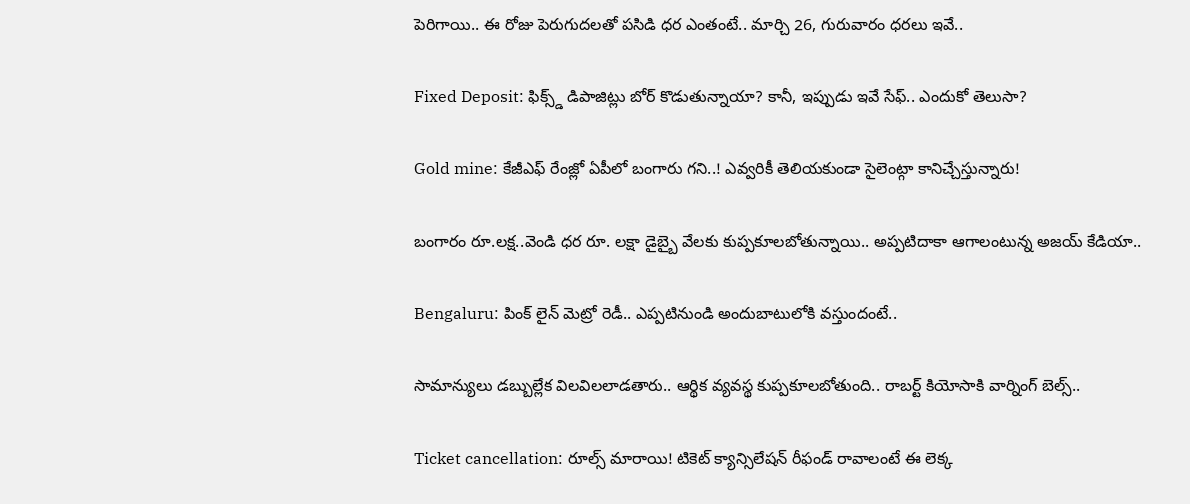పెరిగాయి.. ఈ రోజు పెరుగుదలతో పసిడి ధర ఎంతంటే.. మార్చి 26, గురువారం ధరలు ఇవే..

Fixed Deposit: ఫిక్స్డ్ డిపాజిట్లు బోర్ కొడుతున్నాయా? కానీ, ఇప్పుడు ఇవే సేఫ్.. ఎందుకో తెలుసా?

Gold mine: కేజీఎఫ్ రేంజ్లో ఏపీలో బంగారు గని..! ఎవ్వరికీ తెలియకుండా సైలెంట్గా కానిచ్చేస్తున్నారు!

బంగారం రూ.లక్ష..వెండి ధర రూ. లక్షా డైబ్బై వేలకు కుప్పకూలబోతున్నాయి.. అప్పటిదాకా ఆగాలంటున్న అజయ్ కేడియా..

Bengaluru: పింక్ లైన్ మెట్రో రెడీ.. ఎప్పటినుండి అందుబాటులోకి వస్తుందంటే..

సామాన్యులు డబ్బుల్లేక విలవిలలాడతారు.. ఆర్థిక వ్యవస్థ కుప్పకూలబోతుంది.. రాబర్ట్ కియోసాకి వార్నింగ్ బెల్స్..

Ticket cancellation: రూల్స్ మారాయి! టికెట్ క్యాన్సిలేషన్ రీఫండ్ రావాలంటే ఈ లెక్క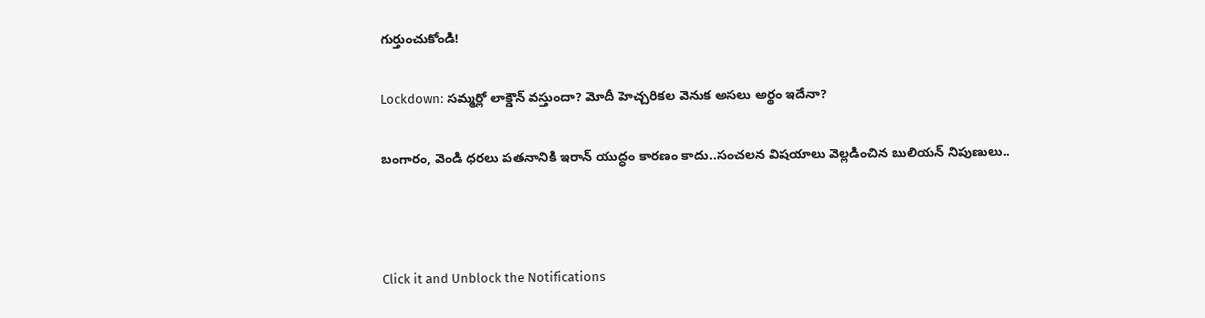గుర్తుంచుకోండి!

Lockdown: సమ్మర్లో లాక్డౌన్ వస్తుందా? మోదీ హెచ్చరికల వెనుక అసలు అర్థం ఇదేనా?

బంగారం, వెండి ధరలు పతనానికి ఇరాన్ యుద్ధం కారణం కాదు..సంచలన విషయాలు వెల్లడించిన బులియన్ నిపుణులు..



Click it and Unblock the Notifications